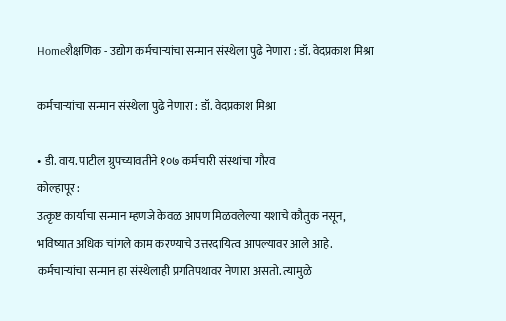Homeशैक्षणिक - उद्योग कर्मचाऱ्यांचा सन्मान संस्थेला पुढे नेणारा : डॉ. वेदप्रकाश मिश्रा

कर्मचाऱ्यांचा सन्मान संस्थेला पुढे नेणारा : डॉ. वेदप्रकाश मिश्रा

• डी. वाय. पाटील ग्रुपच्यावतीने १०७ कर्मचारी संस्थांचा गौरव
कोल्हापूर :
उत्कृष्ट कार्याचा सन्मान म्हणजे केवळ आपण मिळवलेल्या यशाचे कौतुक नसून,  भविष्यात अधिक चांगले काम करण्याचे उत्तरदायित्व आपल्यावर आले आहे. कर्मचाऱ्यांचा सन्मान हा संस्थेलाही प्रगतिपथावर नेणारा असतो. त्यामुळे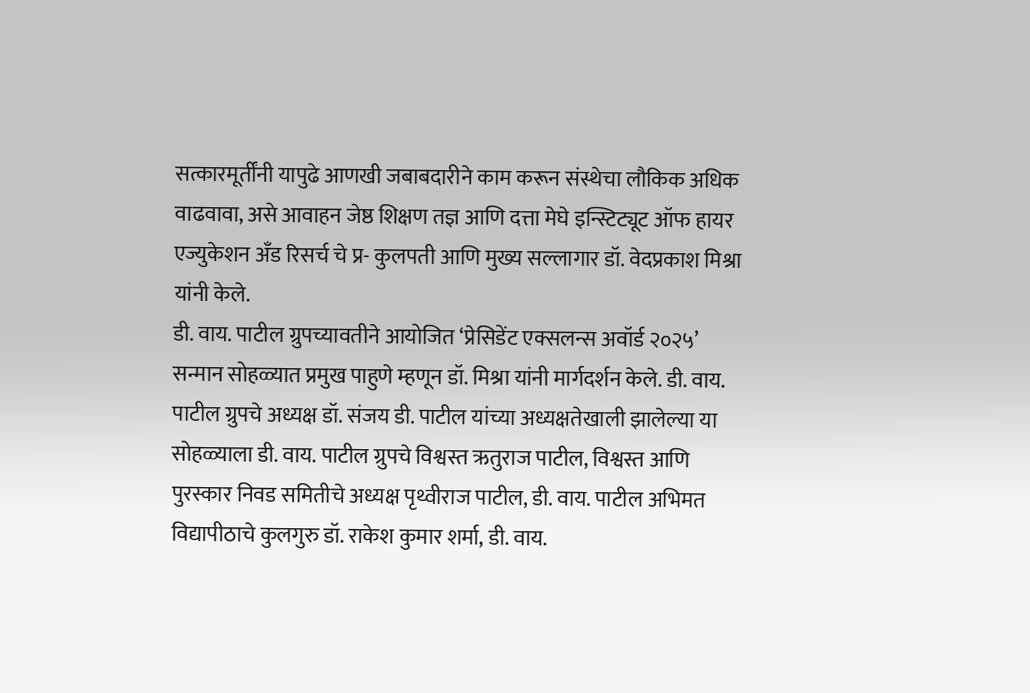सत्कारमूर्तींनी यापुढे आणखी जबाबदारीने काम करून संस्थेचा लौकिक अधिक वाढवावा, असे आवाहन जेष्ठ शिक्षण तज्ञ आणि दत्ता मेघे इन्स्टिट्यूट ऑफ हायर एज्युकेशन अँड रिसर्च चे प्र- कुलपती आणि मुख्य सल्लागार डॉ. वेदप्रकाश मिश्रा यांनी केले.
डी. वाय. पाटील ग्रुपच्यावतीने आयोजित ‘प्रेसिडेंट एक्सलन्स अवॉर्ड २०२५’ सन्मान सोहळ्यात प्रमुख पाहुणे म्हणून डॉ. मिश्रा यांनी मार्गदर्शन केले. डी. वाय. पाटील ग्रुपचे अध्यक्ष डॉ. संजय डी. पाटील यांच्या अध्यक्षतेखाली झालेल्या या सोहळ्याला डी. वाय. पाटील ग्रुपचे विश्वस्त ऋतुराज पाटील, विश्वस्त आणि पुरस्कार निवड समितीचे अध्यक्ष पृथ्वीराज पाटील, डी. वाय. पाटील अभिमत विद्यापीठाचे कुलगुरु डॉ. राकेश कुमार शर्मा, डी. वाय.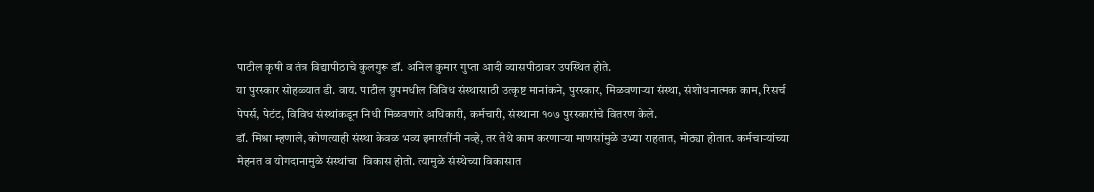पाटील कृषी व तंत्र विद्यापीठाचे कुलगुरू डॉ. अनिल कुमार गुप्ता आदी व्यासपीठावर उपस्थित होते.
या पुरस्कार सोहळ्यात डी. वाय. पाटील ग्रुपमधील विविध संस्थासाठी उत्कृष्ट मानांकने, पुरस्कार, मिळवणाऱ्या संस्था, संशोधनात्मक काम, रिसर्च पेपर्स, पेटंट, विविध संस्थांकडून निधी मिळवणारे अधिकारी, कर्मचारी, संस्थाना १०७ पुरस्कारांचे वितरण केले.
डॉ. मिश्रा म्हणाले, कोणत्याही संस्था केवळ भव्य इमारतींनी नव्हे, तर तेथे काम करणाऱ्या माणसांमुळे उभ्या राहतात, मोठ्या होतात. कर्मचाऱ्यांच्या मेहनत व योगदानामुळे संस्थांचा  विकास होतो. त्यामुळे संस्थेच्या विकासात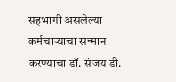सहभागी असलेल्या कर्मचाऱ्याचा सन्मान करण्याचा डॉ. संजय डी.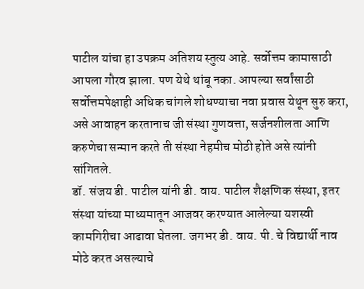पाटील यांचा हा उपक्रम अतिशय स्तुत्य आहे. सर्वोत्तम कामासाठी आपला गौरव झाला. पण येथे थांबू नका. आपल्या सर्वांसाठी सर्वोत्तमपेक्षाही अधिक चांगले शोधण्याचा नवा प्रवास येथून सुरु करा, असे आवाहन करतानाच जी संस्था गुणवत्ता, सर्जनशीलता आणि करुणेचा सन्मान करते ती संस्था नेहमीच मोठी होते असे त्यांनी सांगितले.
डॉ. संजय डी. पाटील यांनी डी. वाय. पाटील शैक्षणिक संस्था, इतर संस्था यांच्या माध्यमातून आजवर करण्यात आलेल्या यशस्वी कामगिरीचा आढावा घेतला. जगभर डी. वाय. पी. चे विद्यार्थी नाव मोठे करत असल्याचे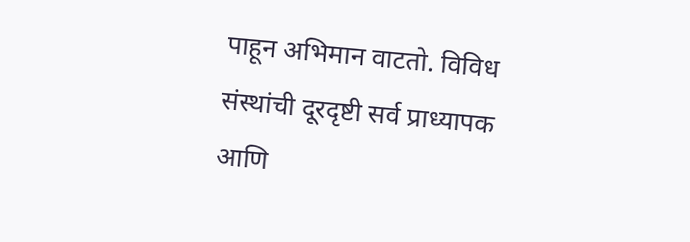पाहून अभिमान वाटतो. विविध संस्थांची दूरदृष्टी सर्व प्राध्यापक आणि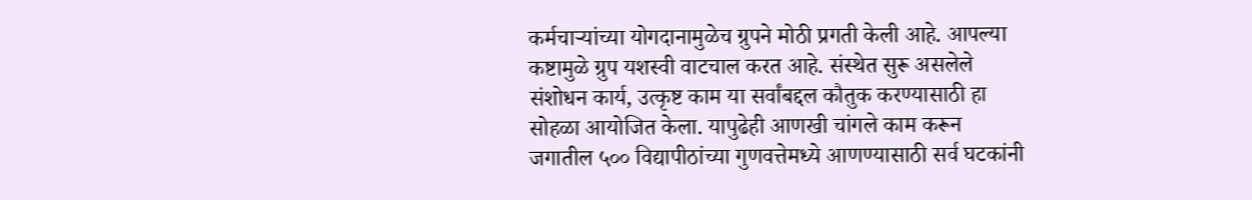कर्मचाऱ्यांच्या योगदानामुळेच ग्रुपने मोठी प्रगती केली आहे. आपल्या कष्टामुळे ग्रुप यशस्वी वाटचाल करत आहे. संस्थेत सुरू असलेले संशोधन कार्य, उत्कृष्ट काम या सर्वांबद्दल कौतुक करण्यासाठी हा सोहळा आयोजित केला. यापुढेही आणखी चांगले काम करून जगातील ५०० विद्यापीठांच्या गुणवत्तेमध्ये आणण्यासाठी सर्व घटकांनी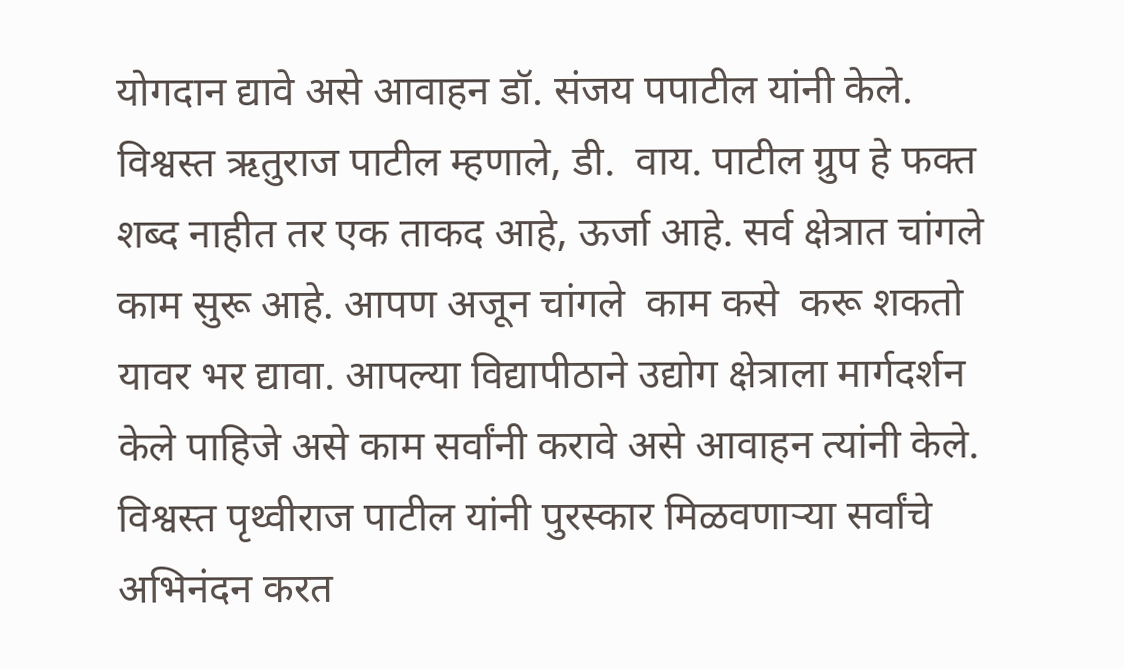योगदान द्यावे असे आवाहन डॉ. संजय पपाटील यांनी केले.
विश्वस्त ऋतुराज पाटील म्हणाले, डी.  वाय. पाटील ग्रुप हे फक्त शब्द नाहीत तर एक ताकद आहे, ऊर्जा आहे. सर्व क्षेत्रात चांगले काम सुरू आहे. आपण अजून चांगले  काम कसे  करू शकतो यावर भर द्यावा. आपल्या विद्यापीठाने उद्योग क्षेत्राला मार्गदर्शन केले पाहिजे असे काम सर्वांनी करावे असे आवाहन त्यांनी केले.
विश्वस्त पृथ्वीराज पाटील यांनी पुरस्कार मिळवणाऱ्या सर्वांचे अभिनंदन करत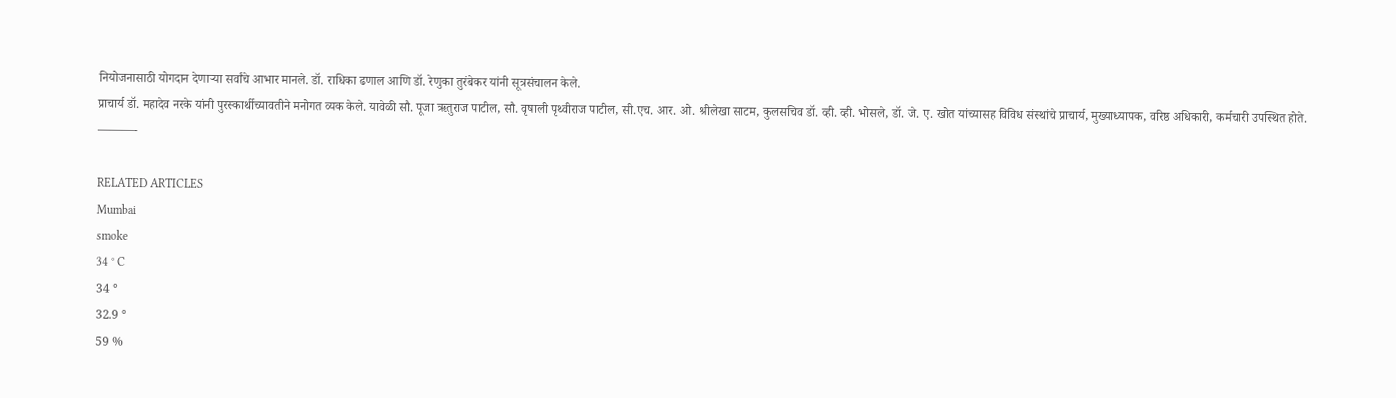नियोजनासाठी योगदान देणाऱ्या सर्वांचे आभार मानले. डॉ. राधिका ढणाल आणि डॉ. रेणुका तुरंबेकर यांनी सूत्रसंचालन केले.
प्राचार्य डॉ. महादेव नरके यांनी पुरस्कार्थीच्यावतीने मनोगत व्यक केले. यावेळी सौ. पूजा ऋतुराज पाटील, सौ. वृषाली पृथ्वीराज पाटील, सी.एच. आर. ओ. श्रीलेखा साटम, कुलसचिव डॉ. व्ही. व्ही. भोसले, डॉ. जे. ए. खोत यांच्यासह विविध संस्थांचे प्राचार्य, मुख्याध्यापक, वरिष्ठ अधिकारी, कर्मचारी उपस्थित होते.
———-

RELATED ARTICLES
Mumbai
smoke
34 ° C
34 °
32.9 °
59 %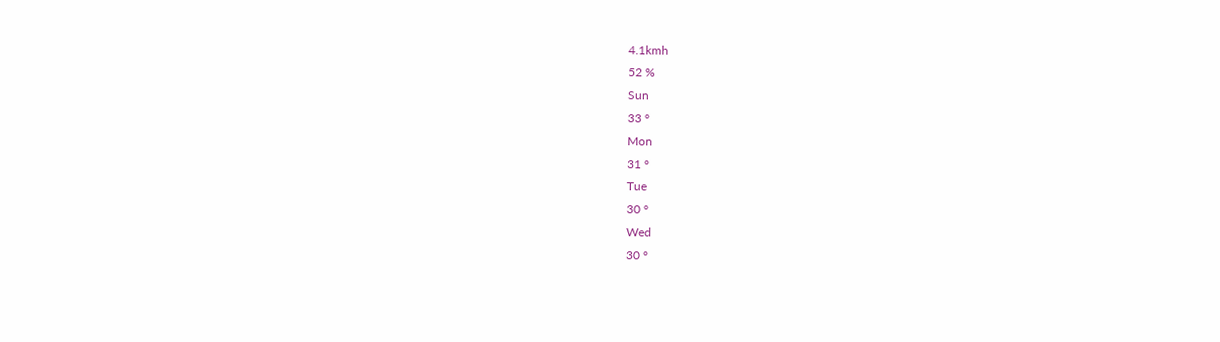4.1kmh
52 %
Sun
33 °
Mon
31 °
Tue
30 °
Wed
30 °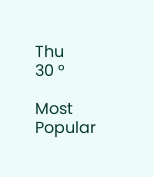Thu
30 °

Most Popular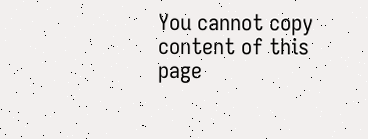You cannot copy content of this page